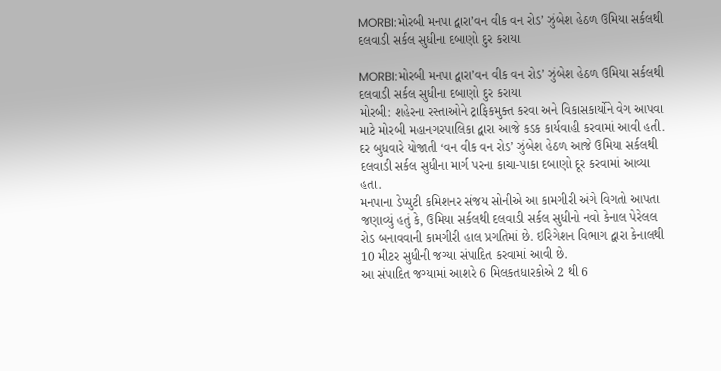MORBI:મોરબી મનપા દ્વારા’વન વીક વન રોડ’ ઝુંબેશ હેઠળ ઉમિયા સર્કલથી દલવાડી સર્કલ સુધીના દબાણો દુર કરાયા

MORBI:મોરબી મનપા દ્વારા’વન વીક વન રોડ’ ઝુંબેશ હેઠળ ઉમિયા સર્કલથી દલવાડી સર્કલ સુધીના દબાણો દુર કરાયા
મોરબી: શહેરના રસ્તાઓને ટ્રાફિકમુક્ત કરવા અને વિકાસકાર્યોને વેગ આપવા માટે મોરબી મહાનગરપાલિકા દ્વારા આજે કડક કાર્યવાહી કરવામાં આવી હતી. દર બુધવારે યોજાતી ‘વન વીક વન રોડ’ ઝુંબેશ હેઠળ આજે ઉમિયા સર્કલથી દલવાડી સર્કલ સુધીના માર્ગ પરના કાચા-પાકા દબાણો દૂર કરવામાં આવ્યા હતા.
મનપાના ડેપ્યુટી કમિશનર સંજય સોનીએ આ કામગીરી અંગે વિગતો આપતા જણાવ્યું હતું કે, ઉમિયા સર્કલથી દલવાડી સર્કલ સુધીનો નવો કેનાલ પેરેલલ રોડ બનાવવાની કામગીરી હાલ પ્રગતિમાં છે. ઇરિગેશન વિભાગ દ્વારા કેનાલથી 10 મીટર સુધીની જગ્યા સંપાદિત કરવામાં આવી છે.
આ સંપાદિત જગ્યામાં આશરે 6 મિલકતધારકોએ 2 થી 6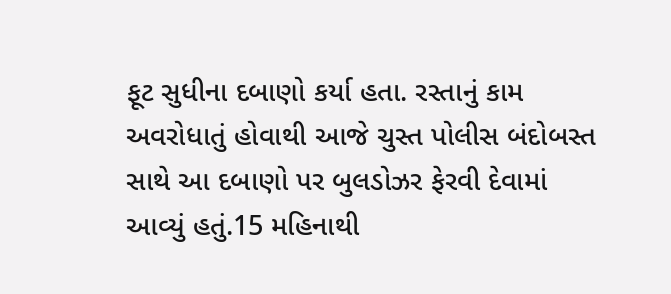ફૂટ સુધીના દબાણો કર્યા હતા. રસ્તાનું કામ અવરોધાતું હોવાથી આજે ચુસ્ત પોલીસ બંદોબસ્ત સાથે આ દબાણો પર બુલડોઝર ફેરવી દેવામાં આવ્યું હતું.15 મહિનાથી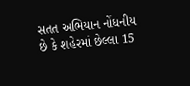સતત અભિયાન નોંધનીય છે કે શહેરમાં છેલ્લા 15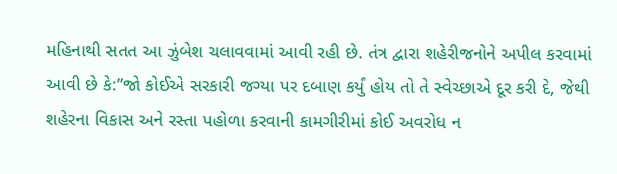મહિનાથી સતત આ ઝુંબેશ ચલાવવામાં આવી રહી છે. તંત્ર દ્વારા શહેરીજનોને અપીલ કરવામાં આવી છે કે:”જો કોઈએ સરકારી જગ્યા પર દબાણ કર્યું હોય તો તે સ્વેચ્છાએ દૂર કરી દે, જેથી શહેરના વિકાસ અને રસ્તા પહોળા કરવાની કામગીરીમાં કોઈ અવરોધ ન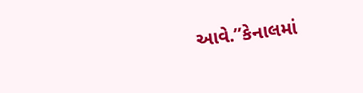આવે.”કેનાલમાં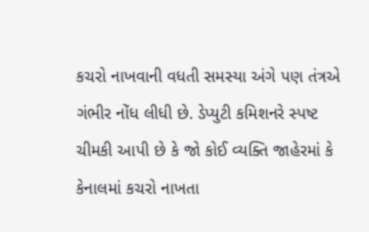કચરો નાખવાની વધતી સમસ્યા અંગે પણ તંત્રએ ગંભીર નોંધ લીધી છે. ડેપ્યુટી કમિશનરે સ્પષ્ટ ચીમકી આપી છે કે જો કોઈ વ્યક્તિ જાહેરમાં કે કેનાલમાં કચરો નાખતા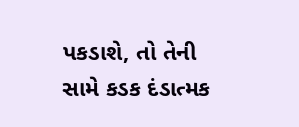પકડાશે, તો તેની સામે કડક દંડાત્મક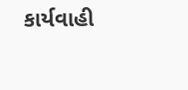કાર્યવાહી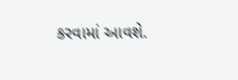કરવામાં આવશે.